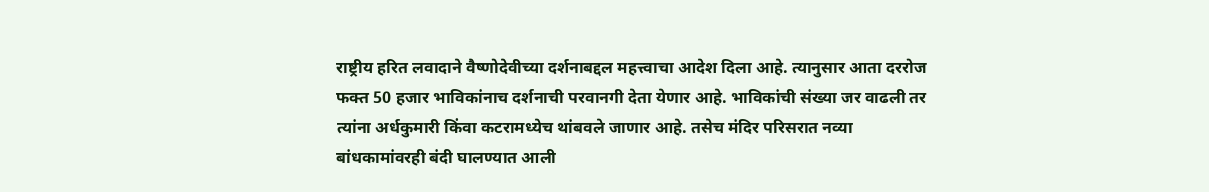राष्ट्रीय हरित लवादाने वैष्णोदेवीच्या दर्शनाबद्दल महत्त्वाचा आदेश दिला आहे. त्यानुसार आता दररोज फक्त 50 हजार भाविकांनाच दर्शनाची परवानगी देता येणार आहे. भाविकांची संख्या जर वाढली तर त्यांना अर्धकुमारी किंवा कटरामध्येच थांबवले जाणार आहे. तसेच मंदिर परिसरात नव्या बांधकामांवरही बंदी घालण्यात आली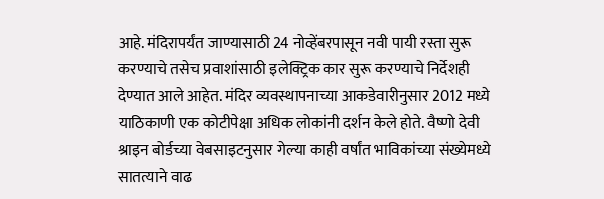आहे. मंदिरापर्यंत जाण्यासाठी 24 नोव्हेंबरपासून नवी पायी रस्ता सुरू करण्याचे तसेच प्रवाशांसाठी इलेक्ट्रिक कार सुरू करण्याचे निर्देशही देण्यात आले आहेत. मंदिर व्यवस्थापनाच्या आकडेवारीनुसार 2012 मध्ये याठिकाणी एक कोटीपेक्षा अधिक लोकांनी दर्शन केले होते. वैष्णो देवी श्राइन बोर्डच्या वेबसाइटनुसार गेल्या काही वर्षांत भाविकांच्या संख्येमध्ये सातत्याने वाढ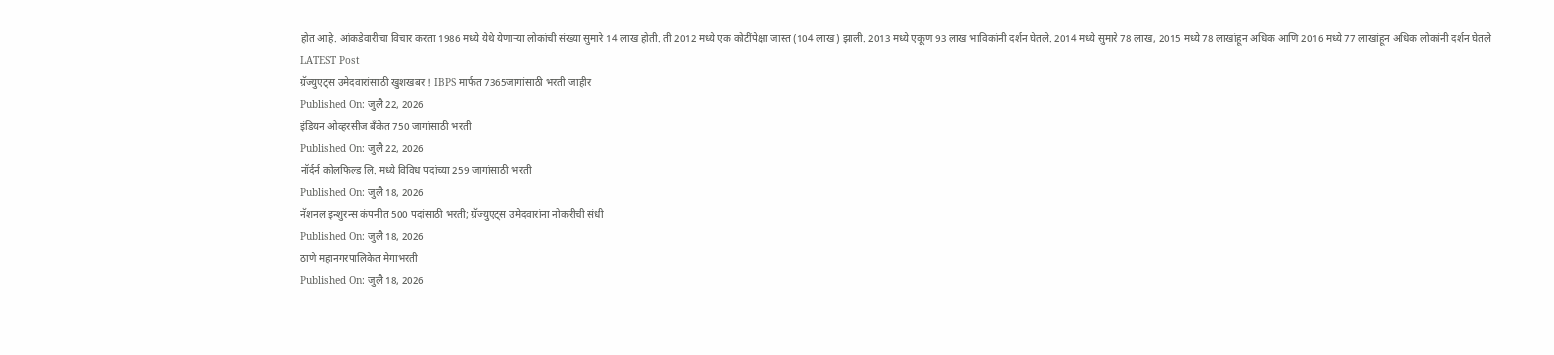होत आहे. आंकडेवारीचा विचार करता 1986 मध्ये येथे येणाऱ्या लोकांची संख्या सुमारे 14 लाख होती. ती 2012 मध्ये एक कोटींपेक्षा जास्त (104 लाख) झाली. 2013 मध्ये एकूण 93 लाख भाविकांनी दर्शन घेतले. 2014 मध्ये सुमारे 78 लाख, 2015 मध्ये 78 लाखांहून अधिक आणि 2016 मध्ये 77 लाखांहून अधिक लोकांनी दर्शन घेतले
LATEST Post
ग्रॅज्युएट्स उमेदवारांसाठी खुशखबर ! IBPS मार्फत 7365जागांसाठी भरती जाहीर
Published On: जुलै 22, 2026
इंडियन ओव्हरसीज बँकेत 750 जागांसाठी भरती
Published On: जुलै 22, 2026
नॉर्दर्न कोलफिल्ड लि. मध्ये विविध पदांच्या 259 जागांसाठी भरती
Published On: जुलै 18, 2026
नॅशनल इन्शुरन्स कंपनीत 500 पदांसाठी भरती; ग्रॅज्युएट्स उमेदवारांना नोकरीची संधी
Published On: जुलै 18, 2026
ठाणे महानगरपालिकेत मेगाभरती
Published On: जुलै 18, 2026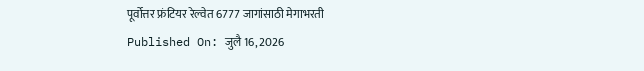पूर्वोत्तर फ्रंटियर रेल्वेत 6777 जागांसाठी मेगाभरती
Published On: जुलै 16, 2026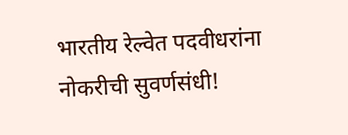भारतीय रेल्वेत पदवीधरांना नोकरीची सुवर्णसंधी!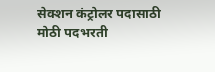सेक्शन कंट्रोलर पदासाठी मोठी पदभरती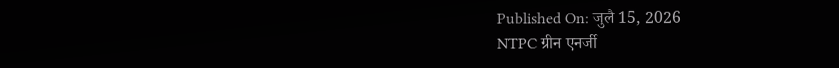Published On: जुलै 15, 2026
NTPC ग्रीन एनर्जी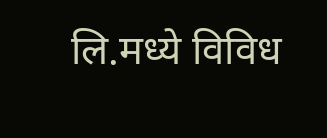लि.मध्ये विविध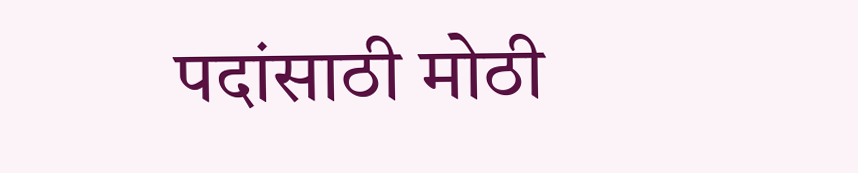पदांसाठी मोठी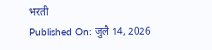भरती
Published On: जुलै 14, 2026